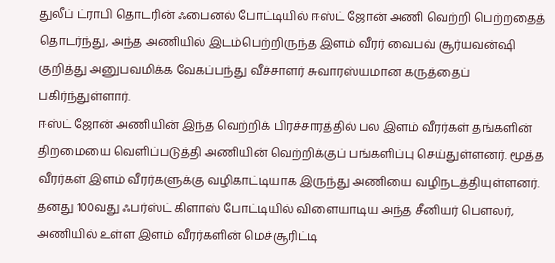துலீப் ட்ராபி தொடரின் ஃபைனல் போட்டியில் ஈஸ்ட் ஜோன் அணி வெற்றி பெற்றதைத் தொடர்ந்து, அந்த அணியில் இடம்பெற்றிருந்த இளம் வீரர் வைபவ் சூர்யவன்ஷி குறித்து அனுபவமிக்க வேகப்பந்து வீச்சாளர் சுவாரஸ்யமான கருத்தைப் பகிர்ந்துள்ளார்.
ஈஸ்ட் ஜோன் அணியின் இந்த வெற்றிக் பிரச்சாரத்தில் பல இளம் வீரர்கள் தங்களின் திறமையை வெளிப்படுத்தி அணியின் வெற்றிக்குப் பங்களிப்பு செய்துள்ளனர். மூத்த வீரர்கள் இளம் வீரர்களுக்கு வழிகாட்டியாக இருந்து அணியை வழிநடத்தியுள்ளனர்.
தனது 100வது ஃபர்ஸ்ட் கிளாஸ் போட்டியில் விளையாடிய அந்த சீனியர் பௌலர், அணியில் உள்ள இளம் வீரர்களின் மெச்சூரிட்டி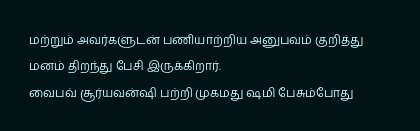மற்றும் அவர்களுடன் பணியாற்றிய அனுபவம் குறித்து மனம் திறந்து பேசி இருக்கிறார்.
வைபவ் சூர்யவன்ஷி பற்றி முகமது ஷமி பேசும்போது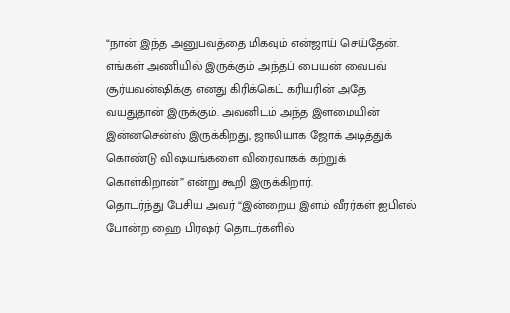“நான் இந்த அனுபவத்தை மிகவும் என்ஜாய் செய்தேன். எங்கள் அணியில் இருக்கும் அந்தப் பையன் வைபவ் சூர்யவன்ஷிக்கு எனது கிரிக்கெட் கரியரின் அதே வயதுதான் இருக்கும். அவனிடம் அந்த இளமையின் இன்னசென்ஸ் இருக்கிறது, ஜாலியாக ஜோக் அடித்துக் கொண்டு விஷயங்களை விரைவாகக் கற்றுக் கொள்கிறான்” என்று கூறி இருக்கிறார்.
தொடர்ந்து பேசிய அவர் “இன்றைய இளம் வீரர்கள் ஐபிஎல் போன்ற ஹை பிரஷர் தொடர்களில்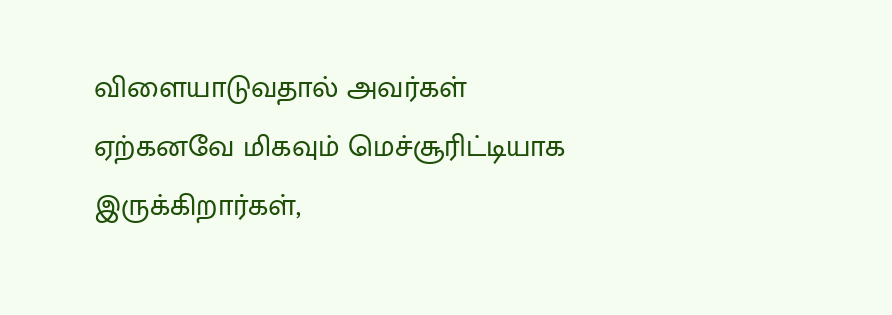விளையாடுவதால் அவர்கள் ஏற்கனவே மிகவும் மெச்சூரிட்டியாக இருக்கிறார்கள்,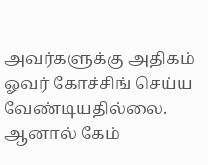அவர்களுக்கு அதிகம் ஓவர் கோச்சிங் செய்ய வேண்டியதில்லை. ஆனால் கேம்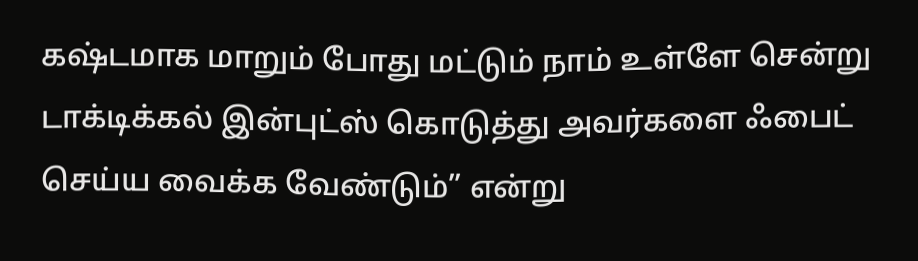கஷ்டமாக மாறும் போது மட்டும் நாம் உள்ளே சென்று டாக்டிக்கல் இன்புட்ஸ் கொடுத்து அவர்களை ஃபைட் செய்ய வைக்க வேண்டும்” என்று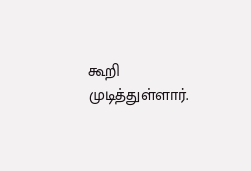கூறி முடித்துள்ளார்.